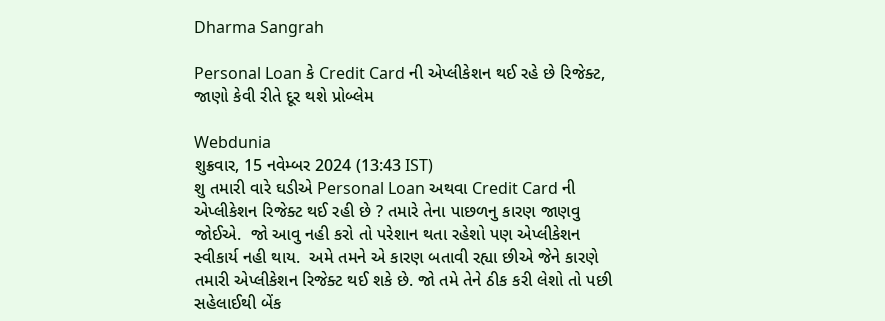Dharma Sangrah

Personal Loan કે Credit Card ની એપ્લીકેશન થઈ રહે છે રિજેક્ટ, જાણો કેવી રીતે દૂર થશે પ્રોબ્લેમ

Webdunia
શુક્રવાર, 15 નવેમ્બર 2024 (13:43 IST)
શુ તમારી વારે ઘડીએ Personal Loan અથવા Credit Card ની એપ્લીકેશન રિજેક્ટ થઈ રહી છે ? તમારે તેના પાછળનુ કારણ જાણવુ જોઈએ.  જો આવુ નહી કરો તો પરેશાન થતા રહેશો પણ એપ્લીકેશન સ્વીકાર્ય નહી થાય.  અમે તમને એ કારણ બતાવી રહ્યા છીએ જેને કારણે તમારી એપ્લીકેશન રિજેક્ટ થઈ શકે છે. જો તમે તેને ઠીક કરી લેશો તો પછી સહેલાઈથી બેંક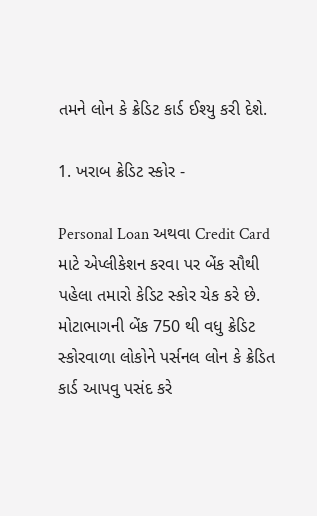તમને લોન કે ક્રેડિટ કાર્ડ ઈશ્યુ કરી દેશે.

1. ખરાબ ક્રેડિટ સ્કોર -

Personal Loan અથવા Credit Card માટે એપ્લીકેશન કરવા પર બેંક સૌથી પહેલા તમારો કેડિટ સ્કોર ચેક કરે છે. મોટાભાગની બેંક 750 થી વધુ ક્રેડિટ સ્કોરવાળા લોકોને પર્સનલ લોન કે ક્રેડિત કાર્ડ આપવુ પસંદ કરે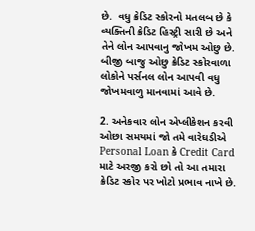છે.  વધુ ક્રેડિટ સ્કોરનો મતલબ છે કે વ્યક્તિની ક્રેડિટ હિસ્ટ્રી સારી છે અને તેને લોન આપવાનુ જોખમ ઓછુ છે.  બીજી બાજુ ઓછુ ક્રેડિટ સ્કોરવાળા લોકોને પર્સનલ લોન આપવી વધુ જોખમવાળુ માનવામાં આવે છે.

2. અનેકવાર લોન એપ્લીકેશન કરવી
ઓછા સમયમાં જો તમે વારેઘડીએ Personal Loan કે Credit Card માટે અરજી કરો છો તો આ તમારા ક્રેડિટ સ્કોર પર ખોટો પ્રભાવ નાખે છે.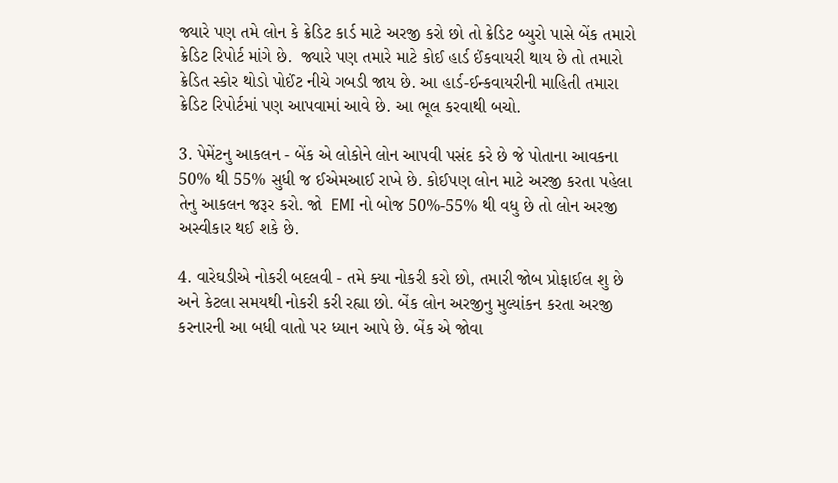જ્યારે પણ તમે લોન કે ક્રેડિટ કાર્ડ માટે અરજી કરો છો તો ક્રેડિટ બ્યુરો પાસે બેંક તમારો ક્રેડિટ રિપોર્ટ માંગે છે.  જ્યારે પણ તમારે માટે કોઈ હાર્ડ ઈંકવાયરી થાય છે તો તમારો ક્રેડિત સ્કોર થોડો પોઈંટ નીચે ગબડી જાય છે. આ હાર્ડ-ઈન્કવાયરીની માહિતી તમારા ક્રેડિટ રિપોર્ટમાં પણ આપવામાં આવે છે. આ ભૂલ કરવાથી બચો.

3. પેમેંટનુ આકલન - બેંક એ લોકોને લોન આપવી પસંદ કરે છે જે પોતાના આવકના 50% થી 55% સુધી જ ઈએમઆઈ રાખે છે. કોઈપણ લોન માટે અરજી કરતા પહેલા તેનુ આકલન જરૂર કરો. જો  EMI નો બોજ 50%-55% થી વધુ છે તો લોન અરજી અસ્વીકાર થઈ શકે છે.

4. વારેઘડીએ નોકરી બદલવી - તમે ક્યા નોકરી કરો છો, તમારી જોબ પ્રોફાઈલ શુ છે અને કેટલા સમયથી નોકરી કરી રહ્યા છો. બેંક લોન અરજીનુ મુલ્યાંકન કરતા અરજી કરનારની આ બધી વાતો પર ધ્યાન આપે છે. બેંક એ જોવા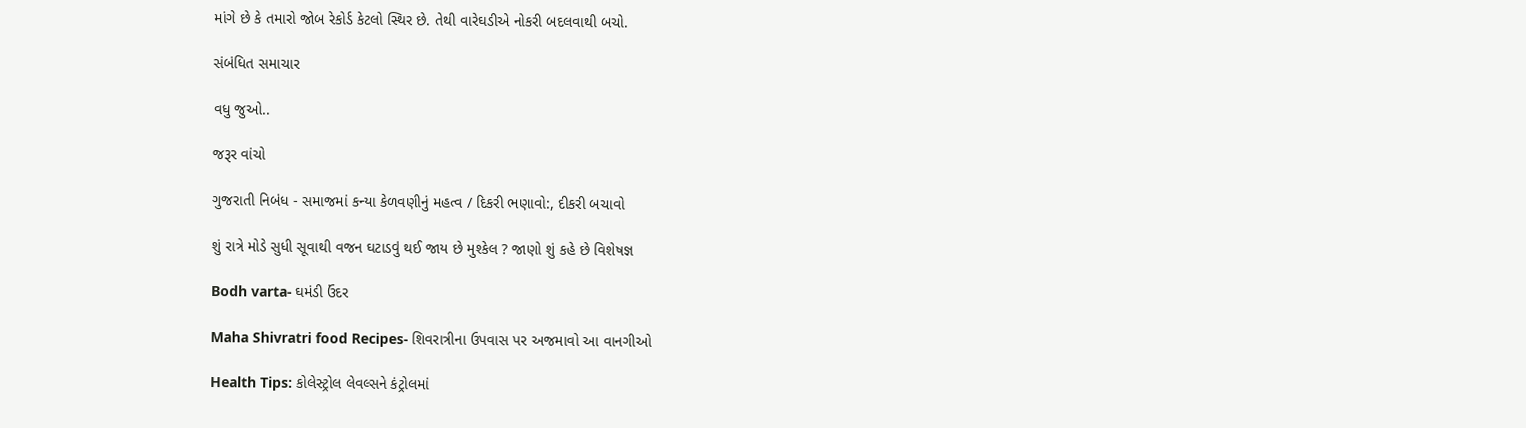માંગે છે કે તમારો જોબ રેકોર્ડ કેટલો સ્થિર છે. તેથી વારેઘડીએ નોકરી બદલવાથી બચો.

સંબંધિત સમાચાર

વધુ જુઓ..

જરૂર વાંચો

ગુજરાતી નિબંધ - સમાજમાં કન્યા કેળવણીનું મહત્વ / દિકરી ભણાવો:, દીકરી બચાવો

શું રાત્રે મોડે સુધી સૂવાથી વજન ઘટાડવું થઈ જાય છે મુશ્કેલ ? જાણો શું કહે છે વિશેષજ્ઞ

Bodh varta- ઘમંડી ઉંદર

Maha Shivratri food Recipes- શિવરાત્રીના ઉપવાસ પર અજમાવો આ વાનગીઓ

Health Tips: કોલેસ્ટ્રોલ લેવલ્સને કંટ્રોલમાં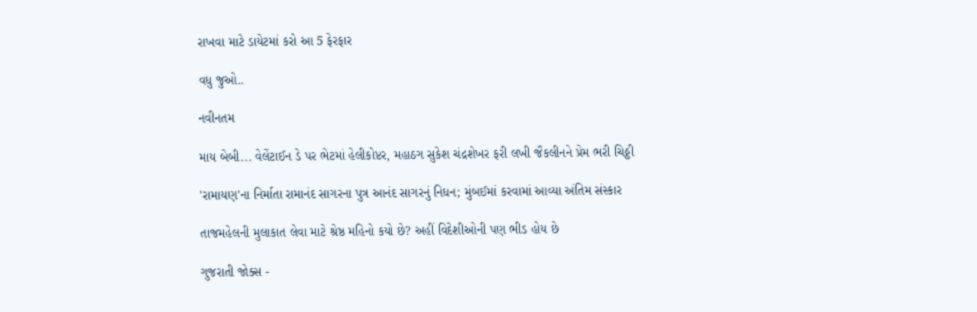રાખવા માટે ડાયેટમાં કરો આ 5 ફેરફાર

વધુ જુઓ..

નવીનતમ

માય બેબી... વેલેંટાઈન ડે પર ભેટમાં હેલીકોપ્ટર, મહાઠગ સુકેશ ચંદ્રશેખર ફરી લખી જૈકલીનને પ્રેમ ભરી ચિઠ્ઠી

'રામાયણ'ના નિર્માતા રામાનંદ સાગરના પુત્ર આનંદ સાગરનું નિધન; મુંબઈમાં કરવામાં આવ્યા અંતિમ સંસ્કાર

તાજમહેલની મુલાકાત લેવા માટે શ્રેષ્ઠ મહિનો કયો છે? અહીં વિદેશીઓની પણ ભીડ હોય છે

ગુજરાતી જોક્સ -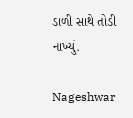ડાળી સાથે તોડી નાખ્યું.

Nageshwar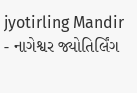jyotirling Mandir - નાગેશ્વર જ્યોતિર્લિંગ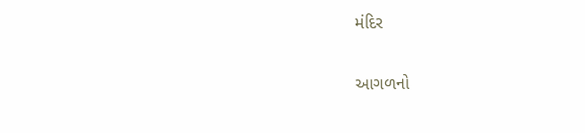મંદિર

આગળનો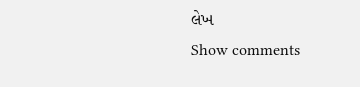લેખ
Show comments